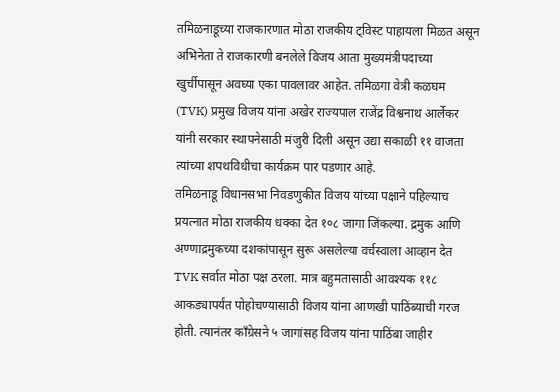तमिळनाडूच्या राजकारणात मोठा राजकीय ट्विस्ट पाहायला मिळत असून अभिनेता ते राजकारणी बनलेले विजय आता मुख्यमंत्रीपदाच्या खुर्चीपासून अवघ्या एका पावलावर आहेत. तमिळगा वेत्री कळघम (TVK) प्रमुख विजय यांना अखेर राज्यपाल राजेंद्र विश्वनाथ आर्लेकर यांनी सरकार स्थापनेसाठी मंजुरी दिली असून उद्या सकाळी ११ वाजता त्यांच्या शपथविधीचा कार्यक्रम पार पडणार आहे.
तमिळनाडू विधानसभा निवडणुकीत विजय यांच्या पक्षाने पहिल्याच प्रयत्नात मोठा राजकीय धक्का देत १०८ जागा जिंकल्या. द्रमुक आणि अण्णाद्रमुकच्या दशकांपासून सुरू असलेल्या वर्चस्वाला आव्हान देत TVK सर्वात मोठा पक्ष ठरला. मात्र बहुमतासाठी आवश्यक ११८ आकड्यापर्यंत पोहोचण्यासाठी विजय यांना आणखी पाठिंब्याची गरज होती. त्यानंतर काँग्रेसने ५ जागांसह विजय यांना पाठिंबा जाहीर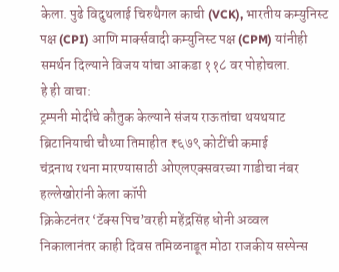केला. पुढे विदुथलाई चिरुथैगल काची (VCK), भारतीय कम्युनिस्ट पक्ष (CPI) आणि मार्क्सवादी कम्युनिस्ट पक्ष (CPM) यांनीही समर्थन दिल्याने विजय यांचा आकडा ११८ वर पोहोचला.
हे ही वाचा:
ट्रम्पनी मोदींचे कौतुक केल्याने संजय राऊतांचा थयथयाट
ब्रिटानियाची चौथ्या तिमाहीत ₹६७९ कोटींची कमाई
चंद्रनाथ रथना मारण्यासाठी ओएलएक्सवरच्या गाडीचा नंबर हल्लेखोरांनी केला कॉपी
क्रिकेटनंतर ‘टॅक्स पिच’वरही महेंद्रसिंह धोनी अव्वल
निकालानंतर काही दिवस तमिळनाडूत मोठा राजकीय सस्पेन्स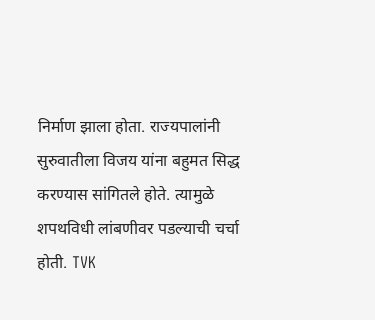निर्माण झाला होता. राज्यपालांनी सुरुवातीला विजय यांना बहुमत सिद्ध करण्यास सांगितले होते. त्यामुळे शपथविधी लांबणीवर पडल्याची चर्चा होती. TVK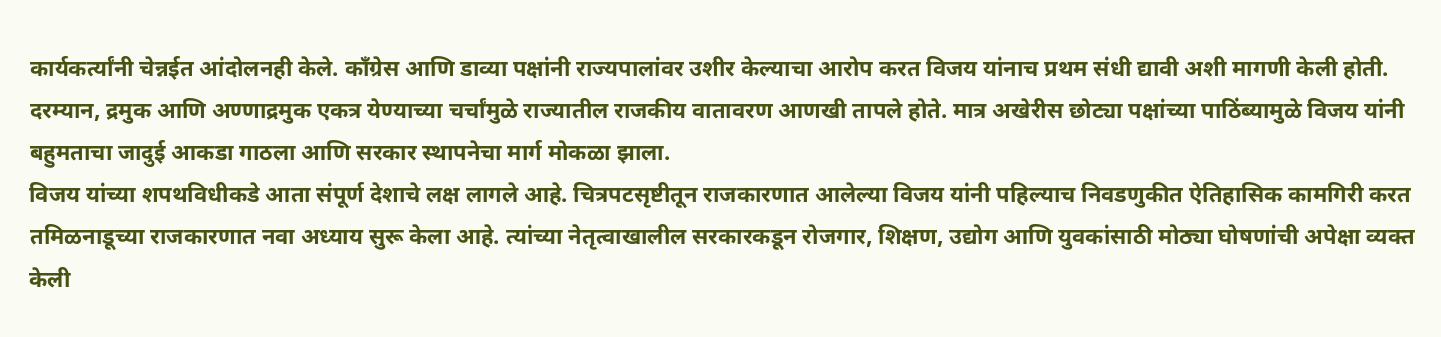कार्यकर्त्यांनी चेन्नईत आंदोलनही केले. काँग्रेस आणि डाव्या पक्षांनी राज्यपालांवर उशीर केल्याचा आरोप करत विजय यांनाच प्रथम संधी द्यावी अशी मागणी केली होती.
दरम्यान, द्रमुक आणि अण्णाद्रमुक एकत्र येण्याच्या चर्चांमुळे राज्यातील राजकीय वातावरण आणखी तापले होते. मात्र अखेरीस छोट्या पक्षांच्या पाठिंब्यामुळे विजय यांनी बहुमताचा जादुई आकडा गाठला आणि सरकार स्थापनेचा मार्ग मोकळा झाला.
विजय यांच्या शपथविधीकडे आता संपूर्ण देशाचे लक्ष लागले आहे. चित्रपटसृष्टीतून राजकारणात आलेल्या विजय यांनी पहिल्याच निवडणुकीत ऐतिहासिक कामगिरी करत तमिळनाडूच्या राजकारणात नवा अध्याय सुरू केला आहे. त्यांच्या नेतृत्वाखालील सरकारकडून रोजगार, शिक्षण, उद्योग आणि युवकांसाठी मोठ्या घोषणांची अपेक्षा व्यक्त केली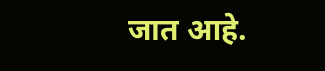जात आहे.